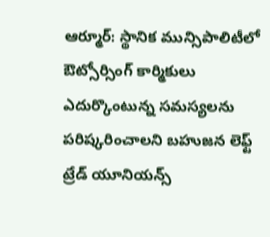ఆర్మూర్: స్థానిక మున్సిపాలిటీలో ఔట్సోర్సింగ్ కార్మికులు ఎదుర్కొంటున్న సమస్యలను పరిష్కరించాలని బహుజన లెఫ్ట్ ట్రేడ్ యూనియన్స్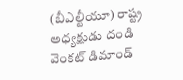(బీఎల్టీయూ) రాష్ట్ర అధ్యక్షుడు దండి వెంకట్ డిమాండ్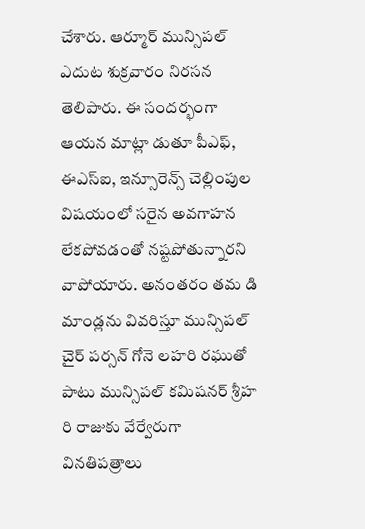చేశారు. ఆర్మూర్ మున్సిపల్ ఎదుట శుక్రవారం నిరసన తెలిపారు. ఈ సందర్భంగా ఆయన మాట్లా డుతూ పీఎఫ్, ఈఎస్ఐ, ఇన్సూరెన్స్ చెల్లింపుల విషయంలో సరైన అవగాహన లేకపోవడంతో నష్టపోతున్నారని వాపోయారు. అనంతరం తమ డి మాండ్లను వివరిస్తూ మున్సిపల్ చైర్ పర్సన్ గోనె లహరి రఘుతో పాటు మున్సిపల్ కమిషనర్ శ్రీహ రి రాజుకు వేర్వేరుగా వినతిపత్రాలు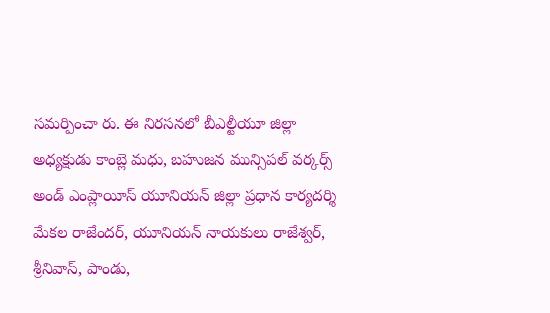సమర్పించా రు. ఈ నిరసనలో బీఎల్టీయూ జిల్లా అధ్యక్షుడు కాంబ్లె మధు, బహుజన మున్సిపల్ వర్కర్స్ అండ్ ఎంప్లాయీస్ యూనియన్ జిల్లా ప్రధాన కార్యదర్శి మేకల రాజేందర్, యూనియన్ నాయకులు రాజేశ్వర్, శ్రీనివాస్, పాండు,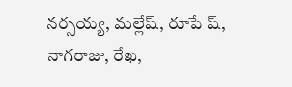నర్సయ్య, మల్లేష్, రూపే ష్, నాగరాజు, రేఖ,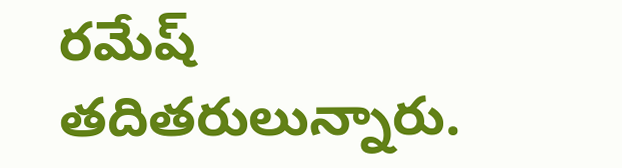రమేష్ తదితరులున్నారు.